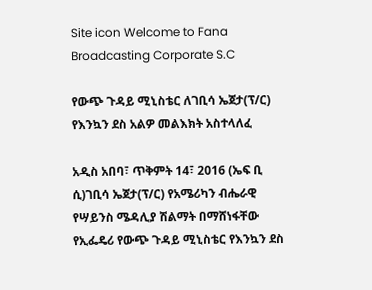Site icon Welcome to Fana Broadcasting Corporate S.C

የውጭ ጉዳይ ሚኒስቴር ለገቢሳ ኤጀታ(ፕ/ር) የእንኳን ደስ አልዎ መልእክት አስተላለፈ

አዲስ አበባ፣ ጥቅምት 14፣ 2016 (ኤፍ ቢ ሲ)ገቢሳ ኤጀታ(ፕ/ር) የአሜሪካን ብሔራዊ የሣይንስ ሜዳሊያ ሽልማት በማሸነፋቸው የኢፌዴሪ የውጭ ጉዳይ ሚኒስቴር የእንኳን ደስ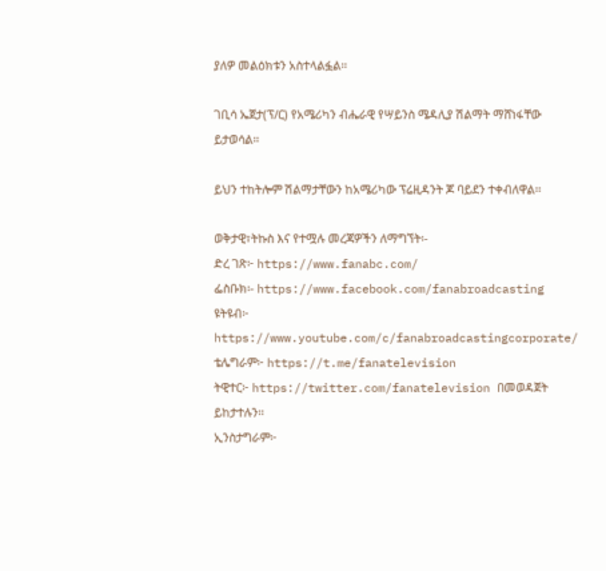ያለዎ መልዕክቱን አስተላልፏል፡፡

ገቢሳ ኤጀታ(ፕ/ር) የአሜሪካን ብሔራዊ የሣይንስ ሜዳሊያ ሽልማት ማሸነፋቸው ይታወሳል፡፡

ይህን ተከትሎም ሽልማታቸውን ከአሜሪካው ፕሬዚዳንት ጆ ባይደን ተቀብለዋል፡፡

ወቅታዊ፣ትኩስ እና የተሟሉ መረጃዎችን ለማግኘት፡-
ድረ ገጽ፦ https://www.fanabc.com/
ፌስቡክ፡- https://www.facebook.com/fanabroadcasting
ዩትዩብ፦ https://www.youtube.com/c/fanabroadcastingcorporate/
ቴሌግራም፦ https://t.me/fanatelevision
ትዊተር፦ https://twitter.com/fanatelevision በመወዳጀት ይከታተሉን፡፡
ኢንስታግራም፦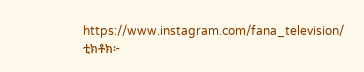https://www.instagram.com/fana_television/
ቲክቶክ፦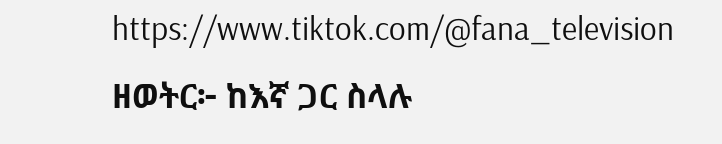https://www.tiktok.com/@fana_television
ዘወትር፦ ከእኛ ጋር ስላሉ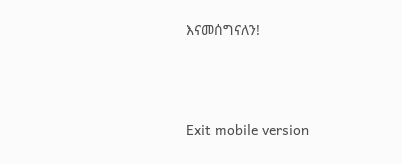እናመሰግናለን!



Exit mobile version